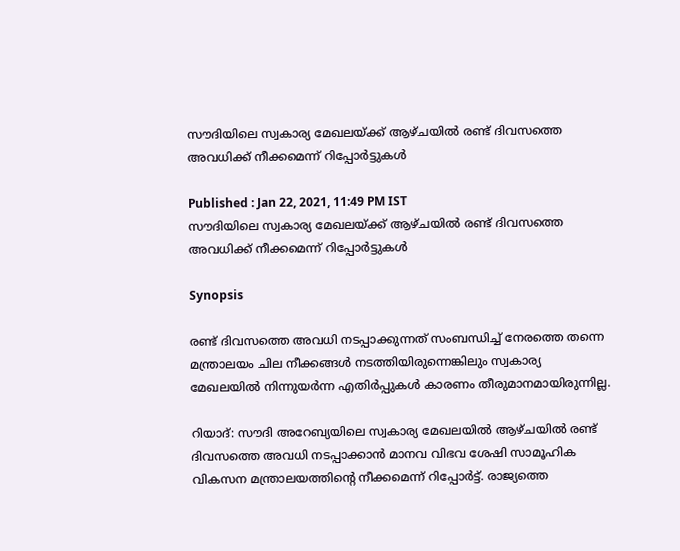സൗദിയിലെ സ്വകാര്യ മേഖലയ്ക്ക് ആഴ്ചയില്‍ രണ്ട് ദിവസത്തെ അവധിക്ക് നീക്കമെന്ന് റിപ്പോര്‍ട്ടുകള്‍

Published : Jan 22, 2021, 11:49 PM IST
സൗദിയിലെ സ്വകാര്യ മേഖലയ്ക്ക് ആഴ്ചയില്‍ രണ്ട് ദിവസത്തെ അവധിക്ക് നീക്കമെന്ന് റിപ്പോര്‍ട്ടുകള്‍

Synopsis

രണ്ട് ദിവസത്തെ അവധി നടപ്പാക്കുന്നത് സംബന്ധിച്ച് നേരത്തെ തന്നെ മന്ത്രാലയം ചില നീക്കങ്ങള്‍ നടത്തിയിരുന്നെങ്കിലും സ്വകാര്യ മേഖലയില്‍ നിന്നുയര്‍ന്ന എതിര്‍പ്പുകള്‍ കാരണം തീരുമാനമായിരുന്നില്ല.

റിയാദ്: സൗദി അറേബ്യയിലെ സ്വകാര്യ മേഖലയില്‍ ആഴ്‍ചയില്‍ രണ്ട് ദിവസത്തെ അവധി നടപ്പാക്കാന്‍ മാനവ വിഭവ ശേഷി സാമൂഹിക വികസന മന്ത്രാലയത്തിന്റെ നീക്കമെന്ന് റിപ്പോര്‍ട്ട്. രാജ്യത്തെ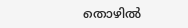തൊഴില്‍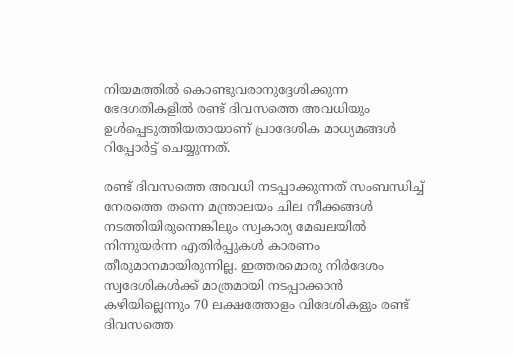നിയമത്തില്‍ കൊണ്ടുവരാനുദ്ദേശിക്കുന്ന ഭേദഗതികളില്‍ രണ്ട് ദിവസത്തെ അവധിയും ഉള്‍പ്പെടുത്തിയതായാണ് പ്രാദേശിക മാധ്യമങ്ങള്‍ റിപ്പോര്‍ട്ട് ചെയ്യുന്നത്.

രണ്ട് ദിവസത്തെ അവധി നടപ്പാക്കുന്നത് സംബന്ധിച്ച് നേരത്തെ തന്നെ മന്ത്രാലയം ചില നീക്കങ്ങള്‍ നടത്തിയിരുന്നെങ്കിലും സ്വകാര്യ മേഖലയില്‍ നിന്നുയര്‍ന്ന എതിര്‍പ്പുകള്‍ കാരണം തീരുമാനമായിരുന്നില്ല. ഇത്തരമൊരു നിര്‍ദേശം സ്വദേശികള്‍ക്ക് മാത്രമായി നടപ്പാക്കാന്‍ കഴിയില്ലെന്നും 70 ലക്ഷത്തോളം വിദേശികളും രണ്ട് ദിവസത്തെ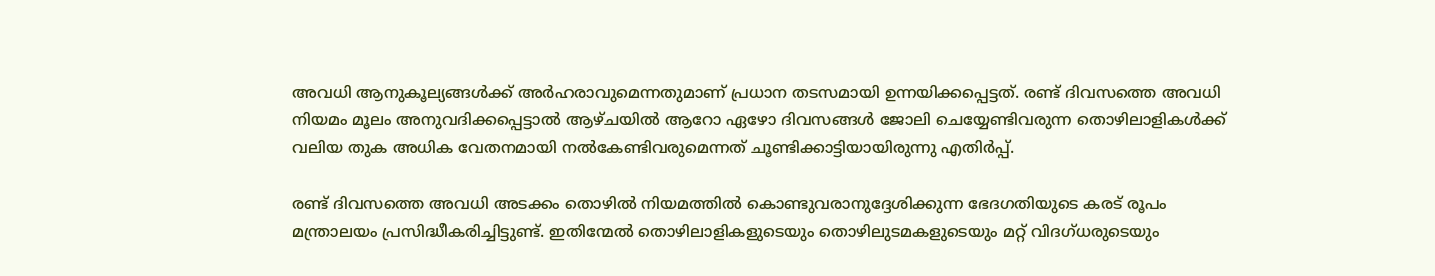അവധി ആനുകൂല്യങ്ങള്‍ക്ക് അര്‍ഹരാവുമെന്നതുമാണ് പ്രധാന തടസമായി ഉന്നയിക്കപ്പെട്ടത്. രണ്ട് ദിവസത്തെ അവധി നിയമം മൂലം അനുവദിക്കപ്പെട്ടാല്‍ ആഴ്‍ചയില്‍ ആറോ ഏഴോ ദിവസങ്ങള്‍ ജോലി ചെയ്യേണ്ടിവരുന്ന തൊഴിലാളികള്‍ക്ക് വലിയ തുക അധിക വേതനമായി നല്‍കേണ്ടിവരുമെന്നത് ചൂണ്ടിക്കാട്ടിയായിരുന്നു എതിര്‍പ്പ്.

രണ്ട് ദിവസത്തെ അവധി അടക്കം തൊഴില്‍ നിയമത്തില്‍ കൊണ്ടുവരാനുദ്ദേശിക്കുന്ന ഭേദഗതിയുടെ കരട് രൂപം മന്ത്രാലയം പ്രസിദ്ധീകരിച്ചിട്ടുണ്ട്. ഇതിന്മേല്‍ തൊഴിലാളികളുടെയും തൊഴിലുടമകളുടെയും മറ്റ് വിദഗ്ധരുടെയും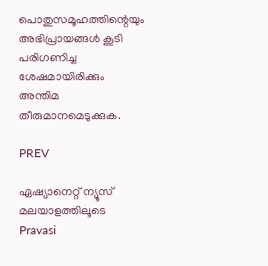പൊതുസമൂഹത്തിന്റെയും അഭിപ്രായങ്ങള്‍ കൂടി പരിഗണിച്ച ശേഷമായിരിക്കും അന്തിമ തീരുമാനമെടുക്കുക.

PREV

ഏഷ്യാനെറ്റ് ന്യൂസ് മലയാളത്തിലൂടെ Pravasi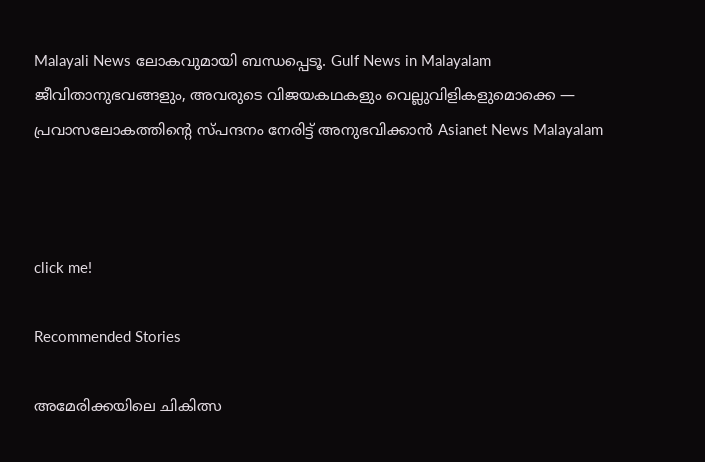Malayali News ലോകവുമായി ബന്ധപ്പെടൂ. Gulf News in Malayalam  ജീവിതാനുഭവങ്ങളും, അവരുടെ വിജയകഥകളും വെല്ലുവിളികളുമൊക്കെ — പ്രവാസലോകത്തിന്റെ സ്പന്ദനം നേരിട്ട് അനുഭവിക്കാൻ Asianet News Malayalam



click me!

Recommended Stories

അമേരിക്കയിലെ ചികിത്സ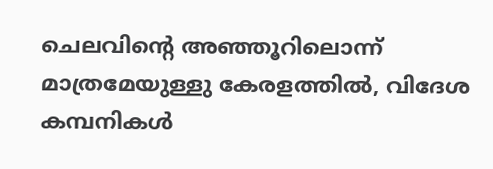ചെലവിന്‍റെ അഞ്ഞൂറിലൊന്ന് മാത്രമേയുള്ളു കേരളത്തിൽ, വിദേശ കമ്പനികൾ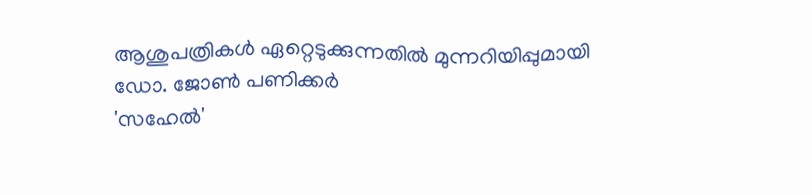ആശുപത്രികൾ ഏറ്റെടുക്കുന്നതിൽ മുന്നറിയിപ്പുമായി ഡോ. ജോൺ പണിക്കർ
'സഹേൽ'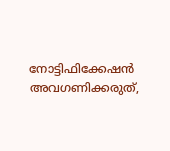നോട്ടിഫിക്കേഷൻ അവഗണിക്കരുത്,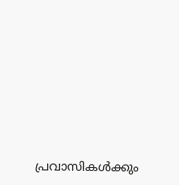പ്രവാസികൾക്കും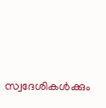സ്വദേശികൾക്കും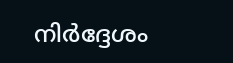നിർദ്ദേശം